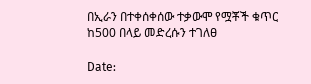በኢራን በተቀሰቀሰው ተቃውሞ የሟቾች ቁጥር ከ500 በላይ መድረሱን ተገለፀ

Date: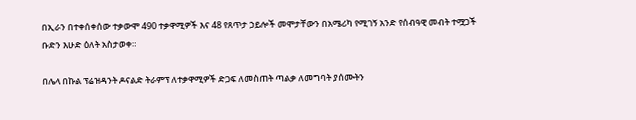በኢራን በተቀሰቀሰው ተቃውሞ 490 ተቃዋሚዎች እና 48 የጸጥታ ኃይሎች መሞታቸውን በአሜሪካ የሚገኝ አንድ የሰብዓዊ መብት ተሟጋች ቡድን እሁድ ዕለት አስታወቀ።

በሌላ በኩል ፕሬዝዳንት ዶናልድ ትራምፕ ለተቃዋሚዎች ድጋፍ ለመስጠት ጣልቃ ለመግባት ያሰሙትን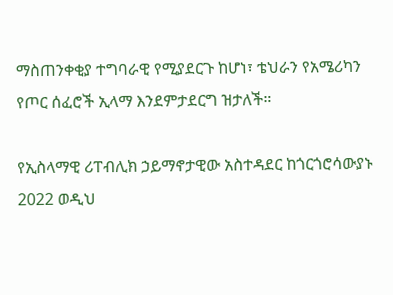ማስጠንቀቂያ ተግባራዊ የሚያደርጉ ከሆነ፣ ቴህራን የአሜሪካን የጦር ሰፈሮች ኢላማ እንደምታደርግ ዝታለች።

የኢስላማዊ ሪፐብሊክ ኃይማኖታዊው አስተዳደር ከጎርጎሮሳውያኑ 2022 ወዲህ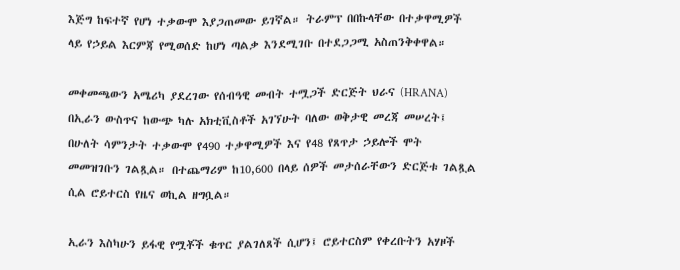እጅግ ከፍተኛ የሆነ ተቃውሞ እያጋጠመው ይገኛል። ትራምፕ በበኩላቸው በተቃዋሚዎች ላይ የኃይል እርምጃ የሚወሰድ ከሆነ ጣልቃ እንደሚገቡ በተደጋጋሚ አስጠንቅቀዋል።

መቀመጫውን አሜሪካ ያደረገው የሰብዓዊ መብት ተሟጋች ድርጅት ህራና (HRANA) በኢራን ውስጥና ከውጭ ካሉ አክቲቪስቶች አገኘሁት ባለው ወቅታዊ መረጃ መሠረት፤ በሁለት ሳምንታት ተቃውሞ የ490 ተቃዋሚዎች እና የ48 የጸጥታ ኃይሎች ሞት መመዝገቡን ገልጿል። በተጨማሪም ከ10,600 በላይ ሰዎች መታሰራቸውን ድርጅቱ ገልጿል ሲል ሮይተርስ የዜና ወኪል ዘግቧል።

ኢራን እስካሁን ይፋዊ የሟቾች ቁጥር ያልገለጸች ሲሆን፤ ሮይተርስም የቀረቡትን አሃዞች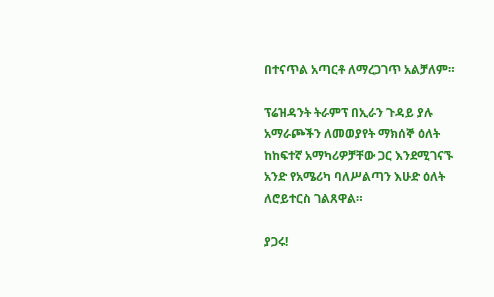በተናጥል አጣርቶ ለማረጋገጥ አልቻለም።

ፕሬዝዳንት ትራምፕ በኢራን ጉዳይ ያሉ አማራጮችን ለመወያየት ማክሰኞ ዕለት ከከፍተኛ አማካሪዎቻቸው ጋር እንደሚገናኙ አንድ የአሜሪካ ባለሥልጣን እሁድ ዕለት ለሮይተርስ ገልጸዋል።

ያጋሩ!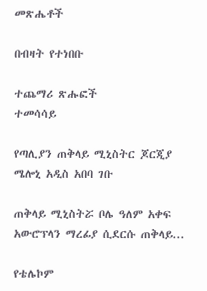መጽሔቶች

በብዛት የተነበቡ

ተጨማሪ ጽሑፎች
ተመሳሳይ

የጣሊያን ጠቅላይ ሚኒስትር ጆርጂያ ሜሎኒ አዲስ አበባ ገቡ

ጠቅላይ ሚኒስትሯ ቦሌ ዓለም አቀፍ አውሮፕላን ማረፊያ ሲደርሱ ጠቅላይ...

የቴሌኮም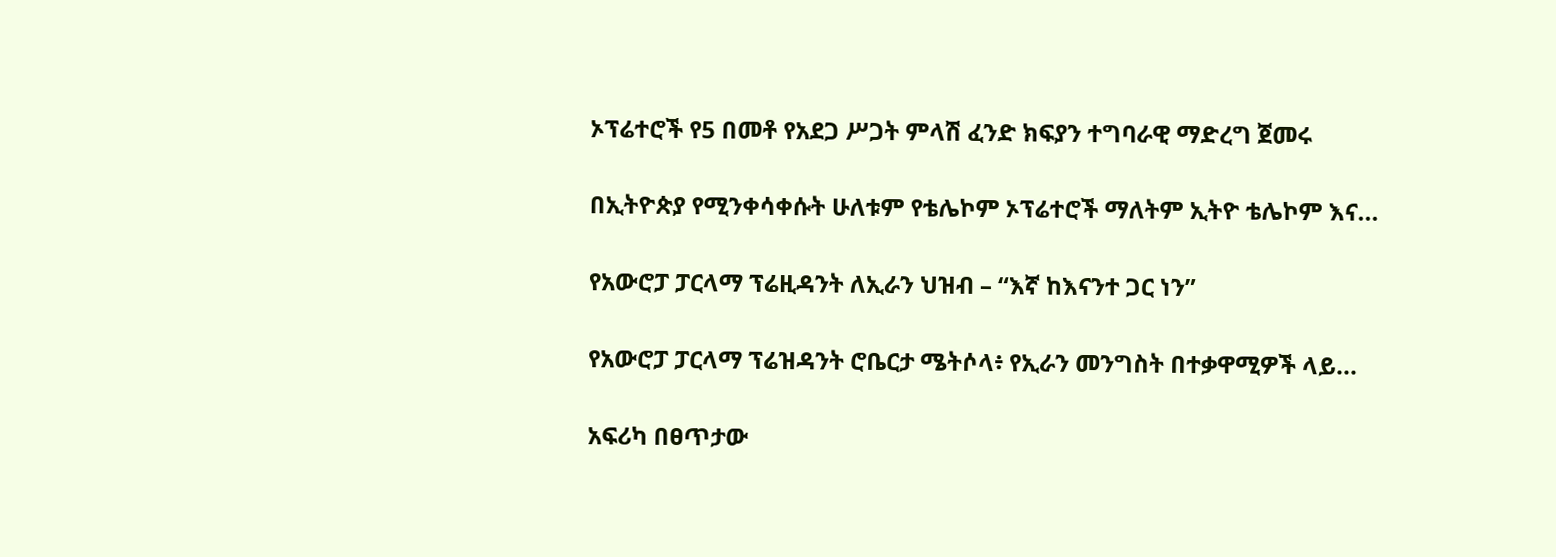ኦፕሬተሮች የ5 በመቶ የአደጋ ሥጋት ምላሽ ፈንድ ክፍያን ተግባራዊ ማድረግ ጀመሩ

በኢትዮጵያ የሚንቀሳቀሱት ሁለቱም የቴሌኮም ኦፕሬተሮች ማለትም ኢትዮ ቴሌኮም እና...

የአውሮፓ ፓርላማ ፕሬዚዳንት ለኢራን ህዝብ – “እኛ ከእናንተ ጋር ነን”

የአውሮፓ ፓርላማ ፕሬዝዳንት ሮቤርታ ሜትሶላ፥ የኢራን መንግስት በተቃዋሚዎች ላይ...

አፍሪካ በፀጥታው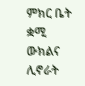ምክር ቤት ቋሚ ውክልና ሊኖራት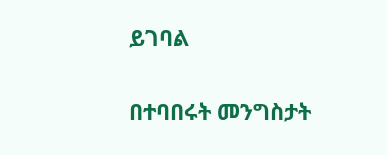ይገባል

በተባበሩት መንግስታት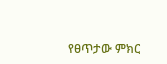የፀጥታው ምክር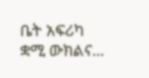ቤት አፍሪካ ቋሚ ውክልና...